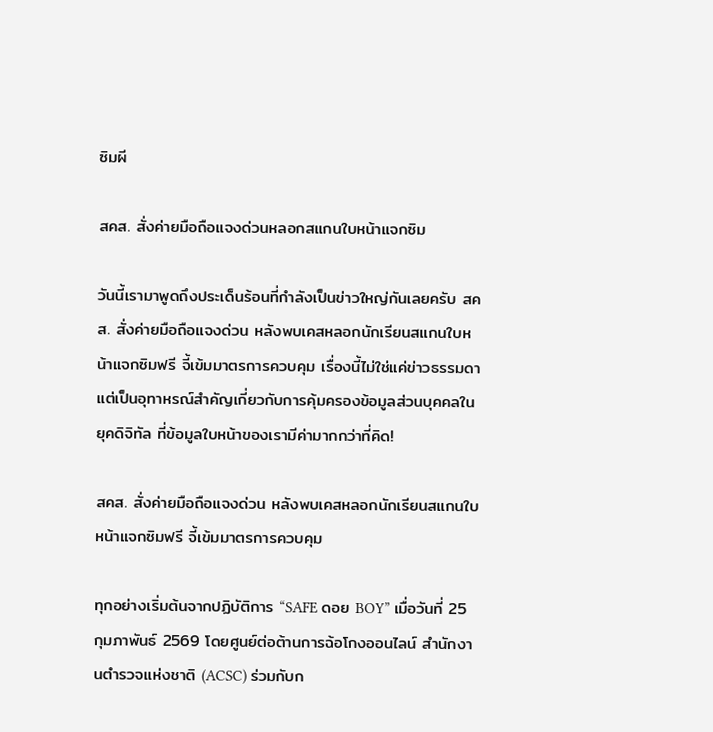ซิมผี

สคส. สั่งค่ายมือถือแจงด่วนหลอกสแกนใบหน้าแจกซิม

วันนี้เรามาพูดถึงประเด็นร้อนที่กำลังเป็นข่าวใหญ่กันเลยครับ สคส. สั่งค่ายมือถือแจงด่วน หลังพบเคสหลอกนักเรียนสแกนใบหน้าแจกซิมฟรี จี้เข้มมาตรการควบคุม เรื่องนี้ไม่ใช่แค่ข่าวธรรมดา แต่เป็นอุทาหรณ์สำคัญเกี่ยวกับการคุ้มครองข้อมูลส่วนบุคคลในยุคดิจิทัล ที่ข้อมูลใบหน้าของเรามีค่ามากกว่าที่คิด!

สคส. สั่งค่ายมือถือแจงด่วน หลังพบเคสหลอกนักเรียนสแกนใบหน้าแจกซิมฟรี จี้เข้มมาตรการควบคุม

ทุกอย่างเริ่มต้นจากปฏิบัติการ “SAFE ดอย BOY” เมื่อวันที่ 25 กุมภาพันธ์ 2569 โดยศูนย์ต่อต้านการฉ้อโกงออนไลน์ สำนักงานตำรวจแห่งชาติ (ACSC) ร่วมกับก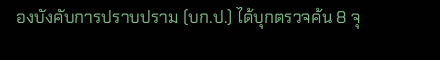องบังคับการปราบปราม (บก.ป.) ได้บุกตรวจค้น 8 จุ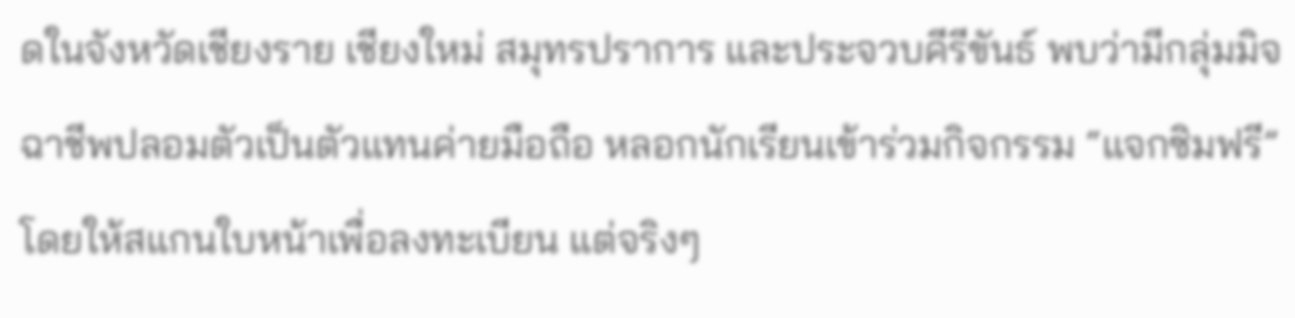ดในจังหวัดเชียงราย เชียงใหม่ สมุทรปราการ และประจวบคีรีขันธ์ พบว่ามีกลุ่มมิจฉาชีพปลอมตัวเป็นตัวแทนค่ายมือถือ หลอกนักเรียนเข้าร่วมกิจกรรม “แจกซิมฟรี” โดยให้สแกนใบหน้าเพื่อลงทะเบียน แต่จริงๆ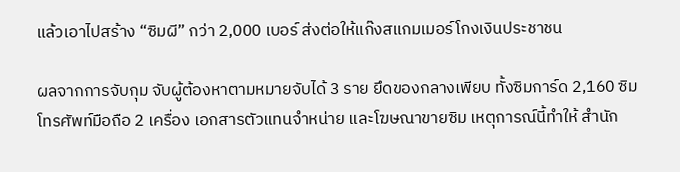แล้วเอาไปสร้าง “ซิมผี” กว่า 2,000 เบอร์ ส่งต่อให้แก๊งสแกมเมอร์โกงเงินประชาชน

ผลจากการจับกุม จับผู้ต้องหาตามหมายจับได้ 3 ราย ยึดของกลางเพียบ ทั้งซิมการ์ด 2,160 ซิม โทรศัพท์มือถือ 2 เครื่อง เอกสารตัวแทนจำหน่าย และโฆษณาขายซิม เหตุการณ์นี้ทำให้ สำนัก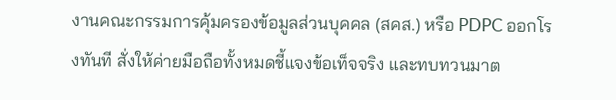งานคณะกรรมการคุ้มครองข้อมูลส่วนบุคคล (สคส.) หรือ PDPC ออกโรงทันที สั่งให้ค่ายมือถือทั้งหมดชี้แจงข้อเท็จจริง และทบทวนมาต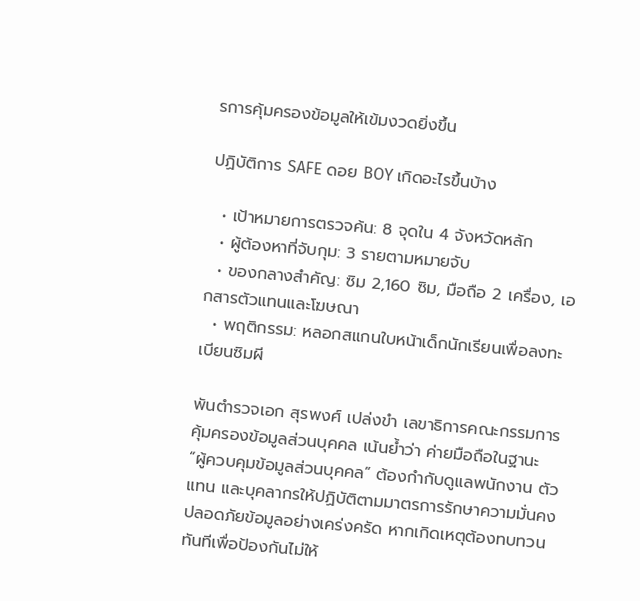รการคุ้มครองข้อมูลให้เข้มงวดยิ่งขึ้น

ปฏิบัติการ SAFE ดอย BOY เกิดอะไรขึ้นบ้าง

  • เป้าหมายการตรวจค้น: 8 จุดใน 4 จังหวัดหลัก
  • ผู้ต้องหาที่จับกุม: 3 รายตามหมายจับ
  • ของกลางสำคัญ: ซิม 2,160 ซิม, มือถือ 2 เครื่อง, เอกสารตัวแทนและโฆษณา
  • พฤติกรรม: หลอกสแกนใบหน้าเด็กนักเรียนเพื่อลงทะเบียนซิมผี

พันตำรวจเอก สุรพงศ์ เปล่งขำ เลขาธิการคณะกรรมการคุ้มครองข้อมูลส่วนบุคคล เน้นย้ำว่า ค่ายมือถือในฐานะ “ผู้ควบคุมข้อมูลส่วนบุคคล” ต้องกำกับดูแลพนักงาน ตัวแทน และบุคลากรให้ปฏิบัติตามมาตรการรักษาความมั่นคงปลอดภัยข้อมูลอย่างเคร่งครัด หากเกิดเหตุต้องทบทวนทันทีเพื่อป้องกันไม่ให้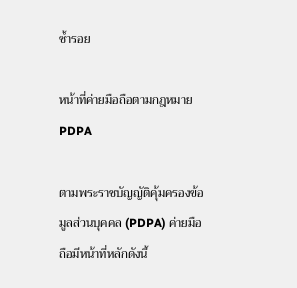ซ้ำรอย

หน้าที่ค่ายมือถือตามกฎหมาย PDPA

ตามพระราชบัญญัติคุ้มครองข้อมูลส่วนบุคคล (PDPA) ค่ายมือถือมีหน้าที่หลักดังนี้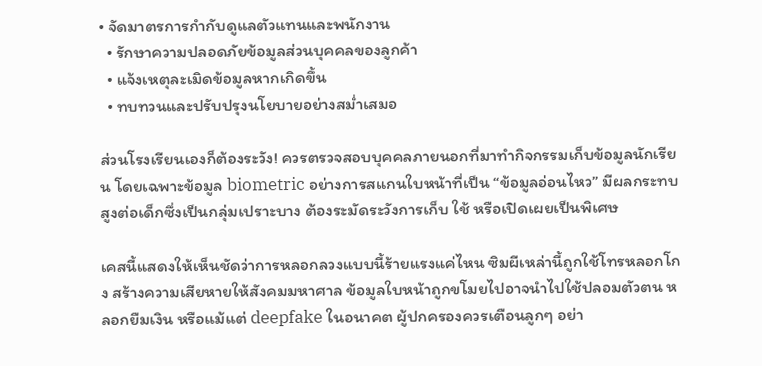• จัดมาตรการกำกับดูแลตัวแทนและพนักงาน
  • รักษาความปลอดภัยข้อมูลส่วนบุคคลของลูกค้า
  • แจ้งเหตุละเมิดข้อมูลหากเกิดขึ้น
  • ทบทวนและปรับปรุงนโยบายอย่างสม่ำเสมอ

ส่วนโรงเรียนเองก็ต้องระวัง! ควรตรวจสอบบุคคลภายนอกที่มาทำกิจกรรมเก็บข้อมูลนักเรียน โดยเฉพาะข้อมูล biometric อย่างการสแกนใบหน้าที่เป็น “ข้อมูลอ่อนไหว” มีผลกระทบสูงต่อเด็กซึ่งเป็นกลุ่มเปราะบาง ต้องระมัดระวังการเก็บ ใช้ หรือเปิดเผยเป็นพิเศษ

เคสนี้แสดงให้เห็นชัดว่าการหลอกลวงแบบนี้ร้ายแรงแค่ไหน ซิมผีเหล่านี้ถูกใช้โทรหลอกโกง สร้างความเสียหายให้สังคมมหาศาล ข้อมูลใบหน้าถูกขโมยไปอาจนำไปใช้ปลอมตัวตน หลอกยืมเงิน หรือแม้แต่ deepfake ในอนาคต ผู้ปกครองควรเตือนลูกๆ อย่า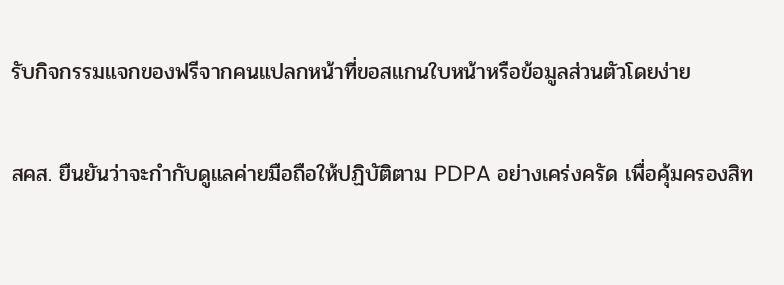รับกิจกรรมแจกของฟรีจากคนแปลกหน้าที่ขอสแกนใบหน้าหรือข้อมูลส่วนตัวโดยง่าย

สคส. ยืนยันว่าจะกำกับดูแลค่ายมือถือให้ปฏิบัติตาม PDPA อย่างเคร่งครัด เพื่อคุ้มครองสิท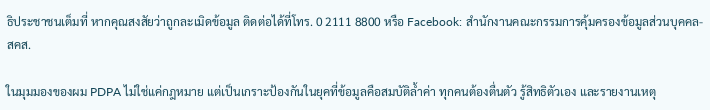ธิประชาชนเต็มที่ หากคุณสงสัยว่าถูกละเมิดข้อมูล ติดต่อได้ที่โทร. 0 2111 8800 หรือ Facebook: สำนักงานคณะกรรมการคุ้มครองข้อมูลส่วนบุคคล-สคส.

ในมุมมองของผม PDPA ไม่ใช่แค่กฎหมาย แต่เป็นเกราะป้องกันในยุคที่ข้อมูลคือสมบัติล้ำค่า ทุกคนต้องตื่นตัว รู้สิทธิตัวเอง และรายงานเหตุ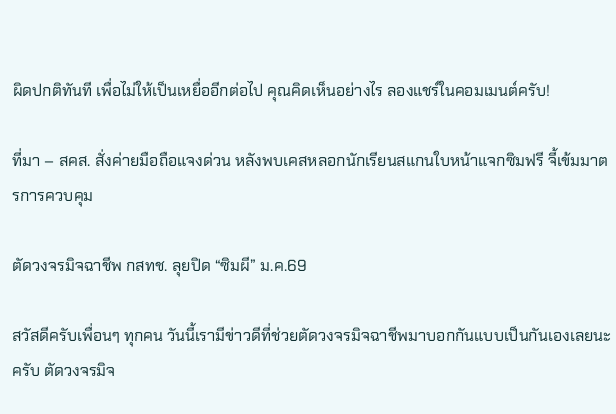ผิดปกติทันที เพื่อไม่ให้เป็นเหยื่ออีกต่อไป คุณคิดเห็นอย่างไร ลองแชร์ในคอมเมนต์ครับ!

ที่มา – สคส. สั่งค่ายมือถือแจงด่วน หลังพบเคสหลอกนักเรียนสแกนใบหน้าแจกซิมฟรี จี้เข้มมาตรการควบคุม

ตัดวงจรมิจฉาชีพ กสทช. ลุยปิด “ซิมผี” ม.ค.69

สวัสดีครับเพื่อนๆ ทุกคน วันนี้เรามีข่าวดีที่ช่วยตัดวงจรมิจฉาชีพมาบอกกันแบบเป็นกันเองเลยนะครับ ตัดวงจรมิจ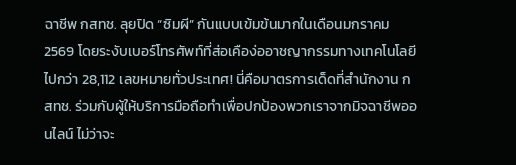ฉาชีพ กสทช. ลุยปิด “ซิมผี” กันแบบเข้มข้นมากในเดือนมกราคม 2569 โดยระงับเบอร์โทรศัพท์ที่ส่อเคือง่ออาชญากรรมทางเทคโนโลยีไปกว่า 28,112 เลขหมายทั่วประเทศ! นี่คือมาตรการเด็ดที่สำนักงาน กสทช. ร่วมกับผู้ให้บริการมือถือทำเพื่อปกป้องพวกเราจากมิจฉาชีพออนไลน์ ไม่ว่าจะ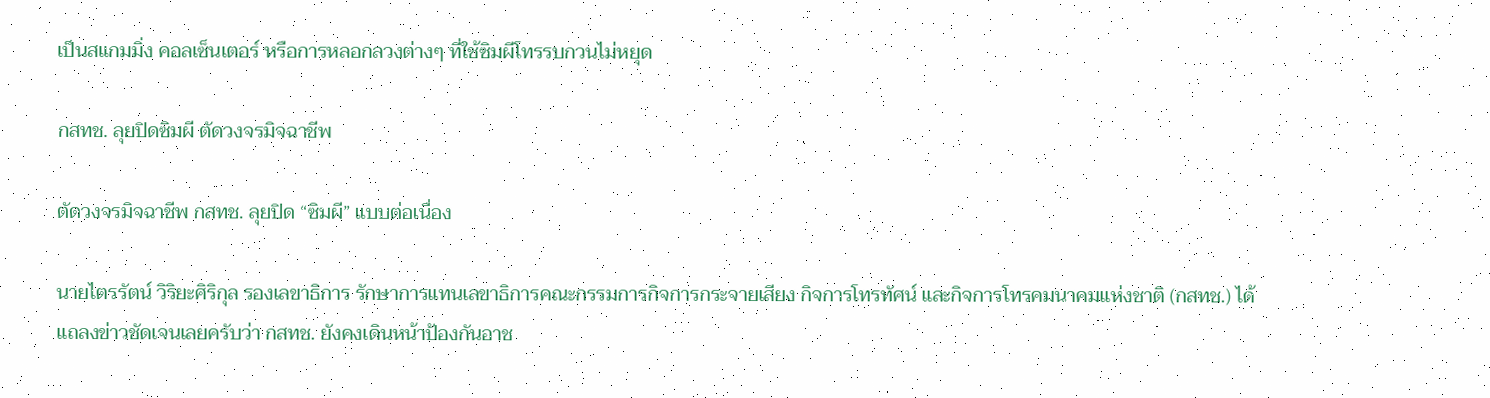เป็นสแกมมิ่ง คอลเซ็นเตอร์ หรือการหลอกลวงต่างๆ ที่ใช้ซิมผีโทรรบกวนไม่หยุด

กสทช. ลุยปิดซิมผี ตัดวงจรมิจฉาชีพ

ตัดวงจรมิจฉาชีพ กสทช. ลุยปิด “ซิมผี” แบบต่อเนื่อง

นายไตรรัตน์ วิริยะศิริกุล รองเลขาธิการ รักษาการแทนเลขาธิการคณะกรรมการกิจการกระจายเสียง กิจการโทรทัศน์ และกิจการโทรคมนาคมแห่งชาติ (กสทช.) ได้แถลงข่าวชัดเจนเลยครับว่า กสทช. ยังคงเดินหน้าป้องกันอาช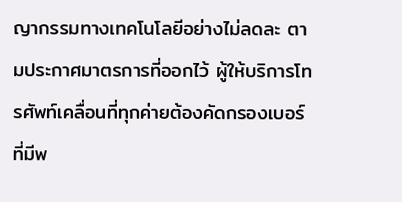ญากรรมทางเทคโนโลยีอย่างไม่ลดละ ตามประกาศมาตรการที่ออกไว้ ผู้ให้บริการโทรศัพท์เคลื่อนที่ทุกค่ายต้องคัดกรองเบอร์ที่มีพ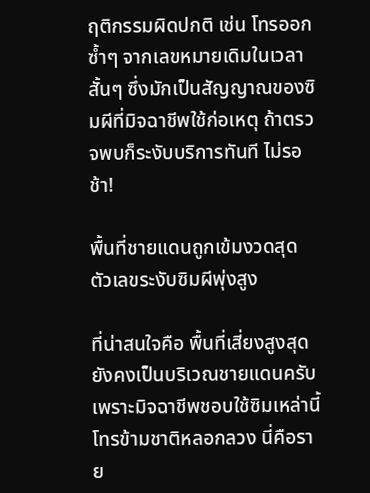ฤติกรรมผิดปกติ เช่น โทรออกซ้ำๆ จากเลขหมายเดิมในเวลาสั้นๆ ซึ่งมักเป็นสัญญาณของซิมผีที่มิจฉาชีพใช้ก่อเหตุ ถ้าตรวจพบก็ระงับบริการทันที ไม่รอช้า!

พื้นที่ชายแดนถูกเข้มงวดสุด ตัวเลขระงับซิมผีพุ่งสูง

ที่น่าสนใจคือ พื้นที่เสี่ยงสูงสุดยังคงเป็นบริเวณชายแดนครับ เพราะมิจฉาชีพชอบใช้ซิมเหล่านี้โทรข้ามชาติหลอกลวง นี่คือราย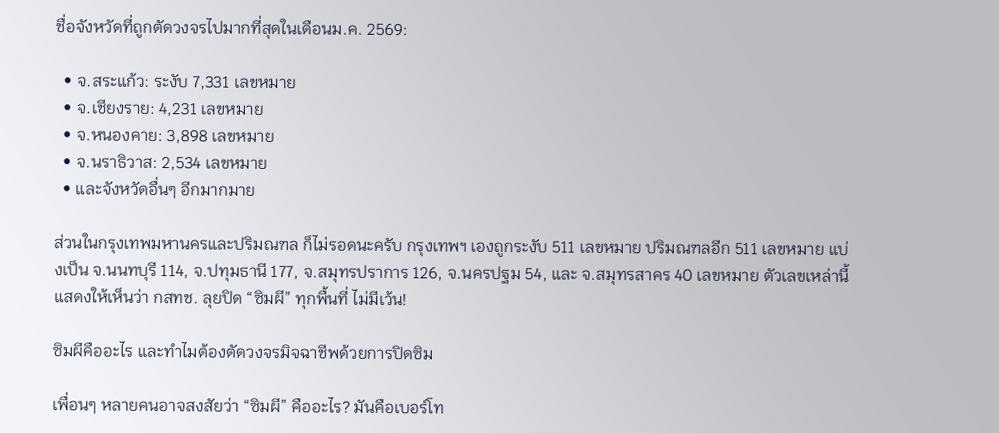ชื่อจังหวัดที่ถูกตัดวงจรไปมากที่สุดในเดือนม.ค. 2569:

  • จ.สระแก้ว: ระงับ 7,331 เลขหมาย
  • จ.เชียงราย: 4,231 เลขหมาย
  • จ.หนองคาย: 3,898 เลขหมาย
  • จ.นราธิวาส: 2,534 เลขหมาย
  • และจังหวัดอื่นๆ อีกมากมาย

ส่วนในกรุงเทพมหานครและปริมณฑล ก็ไม่รอดนะครับ กรุงเทพฯ เองถูกระงับ 511 เลขหมาย ปริมณฑลอีก 511 เลขหมาย แบ่งเป็น จ.นนทบุรี 114, จ.ปทุมธานี 177, จ.สมุทรปราการ 126, จ.นครปฐม 54, และ จ.สมุทรสาคร 40 เลขหมาย ตัวเลขเหล่านี้แสดงให้เห็นว่า กสทช. ลุยปิด “ซิมผี” ทุกพื้นที่ ไม่มีเว้น!

ซิมผีคืออะไร และทำไมต้องตัดวงจรมิจฉาชีพด้วยการปิดซิม

เพื่อนๆ หลายคนอาจสงสัยว่า “ซิมผี” คืออะไร? มันคือเบอร์โท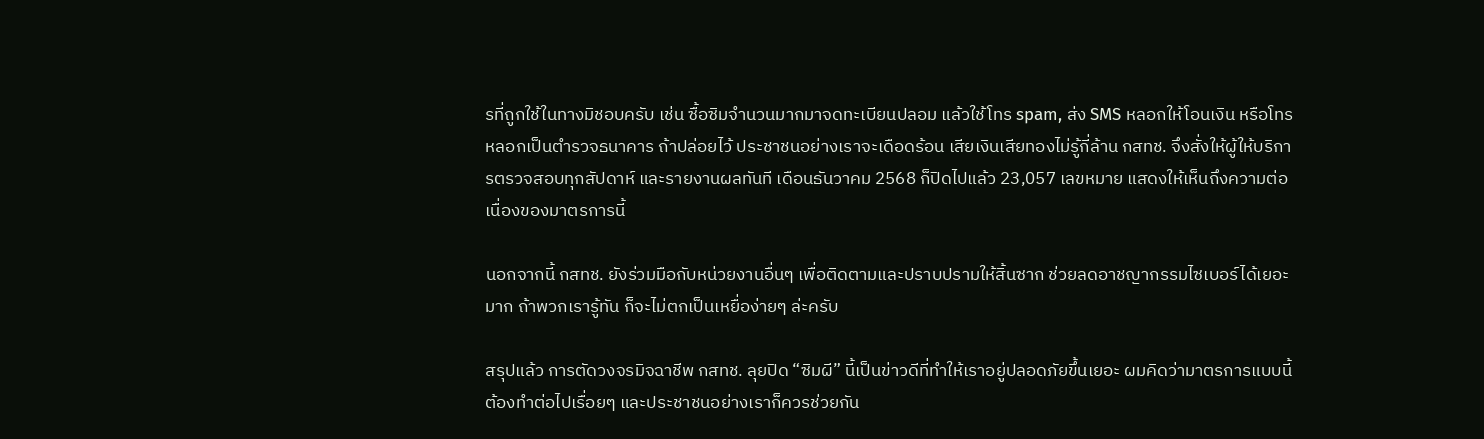รที่ถูกใช้ในทางมิชอบครับ เช่น ซื้อซิมจำนวนมากมาจดทะเบียนปลอม แล้วใช้โทร spam, ส่ง SMS หลอกให้โอนเงิน หรือโทรหลอกเป็นตำรวจธนาคาร ถ้าปล่อยไว้ ประชาชนอย่างเราจะเดือดร้อน เสียเงินเสียทองไม่รู้กี่ล้าน กสทช. จึงสั่งให้ผู้ให้บริการตรวจสอบทุกสัปดาห์ และรายงานผลทันที เดือนธันวาคม 2568 ก็ปิดไปแล้ว 23,057 เลขหมาย แสดงให้เห็นถึงความต่อเนื่องของมาตรการนี้

นอกจากนี้ กสทช. ยังร่วมมือกับหน่วยงานอื่นๆ เพื่อติดตามและปราบปรามให้สิ้นซาก ช่วยลดอาชญากรรมไซเบอร์ได้เยอะมาก ถ้าพวกเรารู้ทัน ก็จะไม่ตกเป็นเหยื่อง่ายๆ ล่ะครับ

สรุปแล้ว การตัดวงจรมิจฉาชีพ กสทช. ลุยปิด “ซิมผี” นี้เป็นข่าวดีที่ทำให้เราอยู่ปลอดภัยขึ้นเยอะ ผมคิดว่ามาตรการแบบนี้ต้องทำต่อไปเรื่อยๆ และประชาชนอย่างเราก็ควรช่วยกัน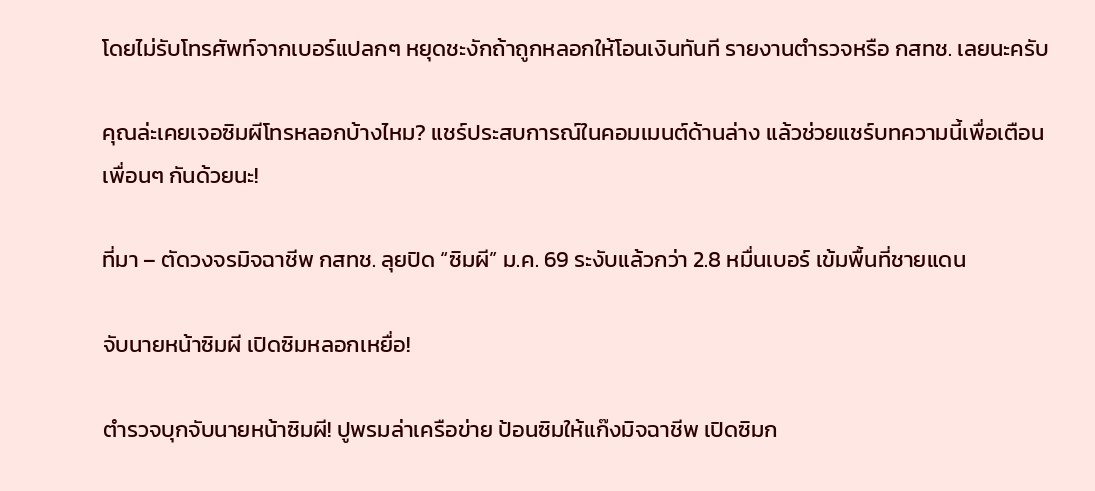โดยไม่รับโทรศัพท์จากเบอร์แปลกๆ หยุดชะงักถ้าถูกหลอกให้โอนเงินทันที รายงานตำรวจหรือ กสทช. เลยนะครับ

คุณล่ะเคยเจอซิมผีโทรหลอกบ้างไหม? แชร์ประสบการณ์ในคอมเมนต์ด้านล่าง แล้วช่วยแชร์บทความนี้เพื่อเตือนเพื่อนๆ กันด้วยนะ!

ที่มา – ตัดวงจรมิจฉาชีพ กสทช. ลุยปิด “ซิมผี” ม.ค. 69 ระงับแล้วกว่า 2.8 หมื่นเบอร์ เข้มพื้นที่ชายแดน

จับนายหน้าซิมผี เปิดซิมหลอกเหยื่อ!

ตำรวจบุกจับนายหน้าซิมผี! ปูพรมล่าเครือข่าย ป้อนซิมให้แก๊งมิจฉาชีพ เปิดซิมก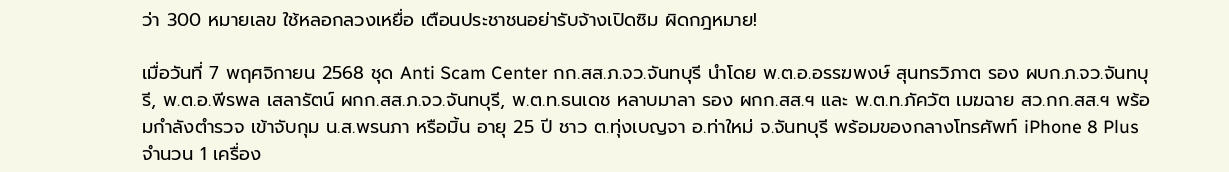ว่า 300 หมายเลข ใช้หลอกลวงเหยื่อ เตือนประชาชนอย่ารับจ้างเปิดซิม ผิดกฎหมาย!

เมื่อวันที่ 7 พฤศจิกายน 2568 ชุด Anti Scam Center กก.สส.ภ.จว.จันทบุรี นำโดย พ.ต.อ.อรรฆพงษ์ สุนทรวิภาต รอง ผบก.ภ.จว.จันทบุรี, พ.ต.อ.พีรพล เสลารัตน์ ผกก.สส.ภ.จว.จันทบุรี, พ.ต.ท.ธนเดช หลาบมาลา รอง ผกก.สส.ฯ และ พ.ต.ท.ภัควัต เมฆฉาย สว.กก.สส.ฯ พร้อมกำลังตำรวจ เข้าจับกุม น.ส.พรนภา หรือมิ้น อายุ 25 ปี ชาว ต.ทุ่งเบญจา อ.ท่าใหม่ จ.จันทบุรี พร้อมของกลางโทรศัพท์ iPhone 8 Plus จำนวน 1 เครื่อง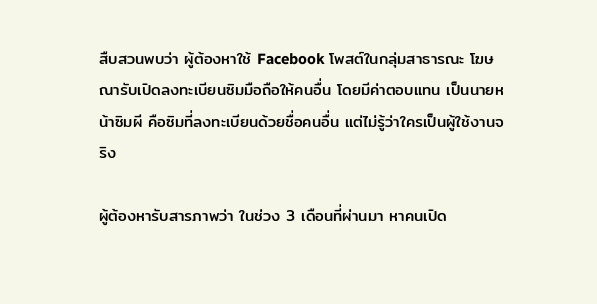สืบสวนพบว่า ผู้ต้องหาใช้ Facebook โพสต์ในกลุ่มสาธารณะ โฆษณารับเปิดลงทะเบียนซิมมือถือให้คนอื่น โดยมีค่าตอบแทน เป็นนายหน้าซิมผี คือซิมที่ลงทะเบียนด้วยชื่อคนอื่น แต่ไม่รู้ว่าใครเป็นผู้ใช้งานจริง

ผู้ต้องหารับสารภาพว่า ในช่วง 3 เดือนที่ผ่านมา หาคนเปิด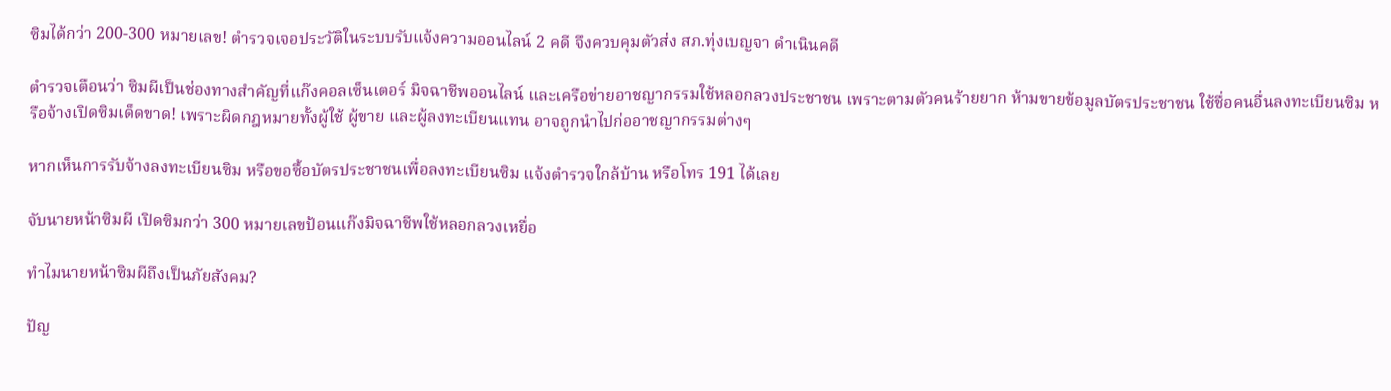ซิมได้กว่า 200-300 หมายเลข! ตำรวจเจอประวัติในระบบรับแจ้งความออนไลน์ 2 คดี จึงควบคุมตัวส่ง สภ.ทุ่งเบญจา ดำเนินคดี

ตำรวจเตือนว่า ซิมผีเป็นช่องทางสำคัญที่แก๊งคอลเซ็นเตอร์ มิจฉาชีพออนไลน์ และเครือข่ายอาชญากรรมใช้หลอกลวงประชาชน เพราะตามตัวคนร้ายยาก ห้ามขายข้อมูลบัตรประชาชน ใช้ชื่อคนอื่นลงทะเบียนซิม หรือจ้างเปิดซิมเด็ดขาด! เพราะผิดกฎหมายทั้งผู้ใช้ ผู้ขาย และผู้ลงทะเบียนแทน อาจถูกนำไปก่ออาชญากรรมต่างๆ

หากเห็นการรับจ้างลงทะเบียนซิม หรือขอซื้อบัตรประชาชนเพื่อลงทะเบียนซิม แจ้งตำรวจใกล้บ้าน หรือโทร 191 ได้เลย

จับนายหน้าซิมผี เปิดซิมกว่า 300 หมายเลขป้อนแก๊งมิจฉาชีพใช้หลอกลวงเหยื่อ

ทำไมนายหน้าซิมผีถึงเป็นภัยสังคม?

ปัญ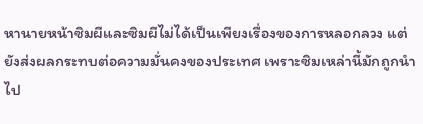หานายหน้าซิมผีและซิมผีไม่ได้เป็นเพียงเรื่องของการหลอกลวง แต่ยังส่งผลกระทบต่อความมั่นคงของประเทศ เพราะซิมเหล่านี้มักถูกนำไป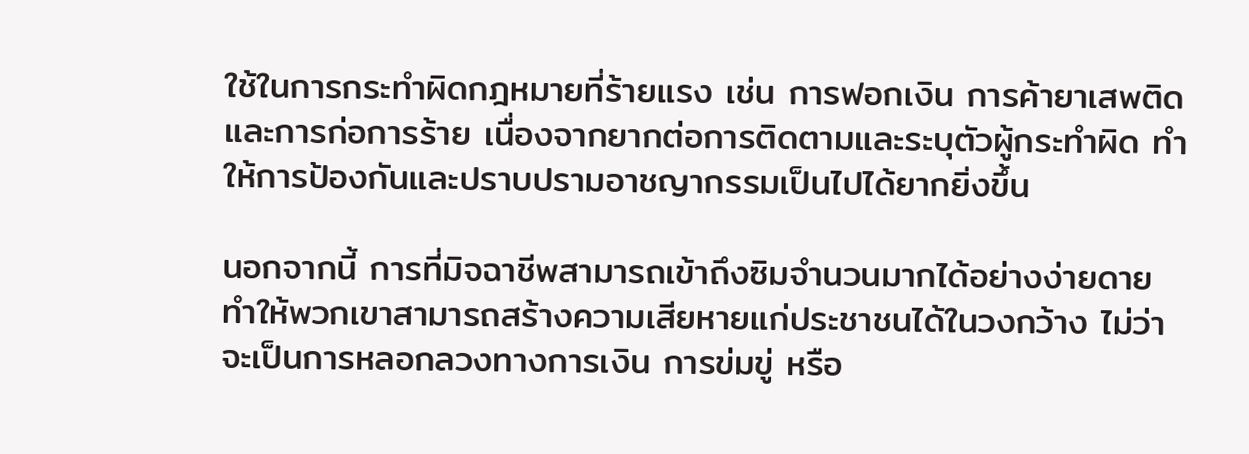ใช้ในการกระทำผิดกฎหมายที่ร้ายแรง เช่น การฟอกเงิน การค้ายาเสพติด และการก่อการร้าย เนื่องจากยากต่อการติดตามและระบุตัวผู้กระทำผิด ทำให้การป้องกันและปราบปรามอาชญากรรมเป็นไปได้ยากยิ่งขึ้น

นอกจากนี้ การที่มิจฉาชีพสามารถเข้าถึงซิมจำนวนมากได้อย่างง่ายดาย ทำให้พวกเขาสามารถสร้างความเสียหายแก่ประชาชนได้ในวงกว้าง ไม่ว่าจะเป็นการหลอกลวงทางการเงิน การข่มขู่ หรือ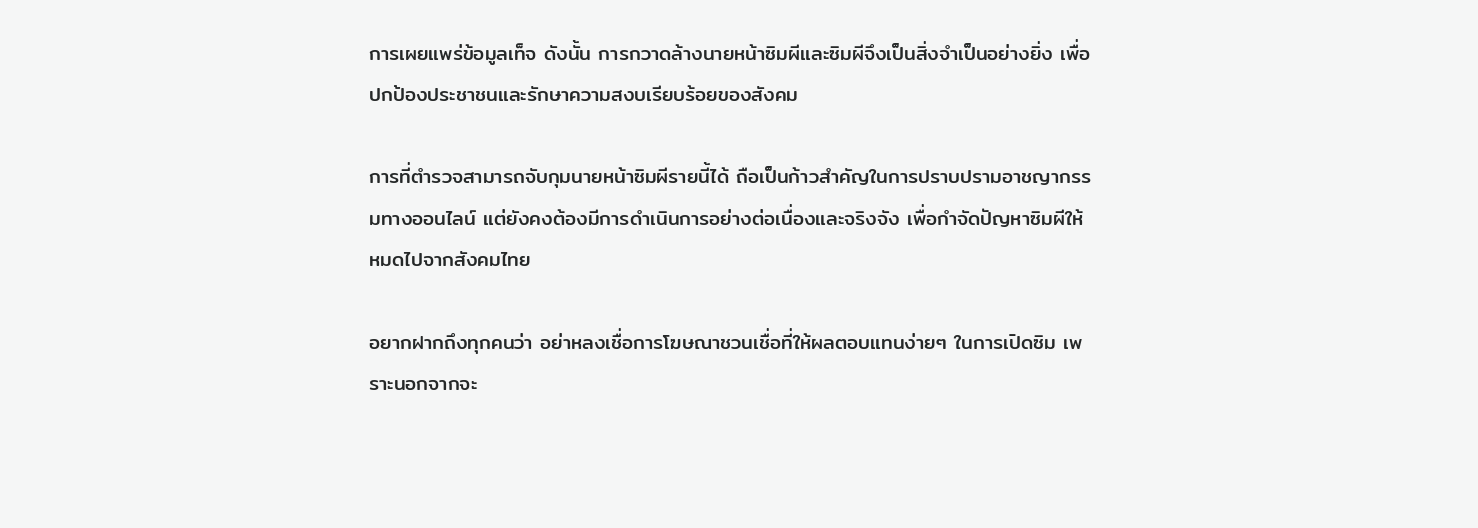การเผยแพร่ข้อมูลเท็จ ดังนั้น การกวาดล้างนายหน้าซิมผีและซิมผีจึงเป็นสิ่งจำเป็นอย่างยิ่ง เพื่อปกป้องประชาชนและรักษาความสงบเรียบร้อยของสังคม

การที่ตำรวจสามารถจับกุมนายหน้าซิมผีรายนี้ได้ ถือเป็นก้าวสำคัญในการปราบปรามอาชญากรรมทางออนไลน์ แต่ยังคงต้องมีการดำเนินการอย่างต่อเนื่องและจริงจัง เพื่อกำจัดปัญหาซิมผีให้หมดไปจากสังคมไทย

อยากฝากถึงทุกคนว่า อย่าหลงเชื่อการโฆษณาชวนเชื่อที่ให้ผลตอบแทนง่ายๆ ในการเปิดซิม เพราะนอกจากจะ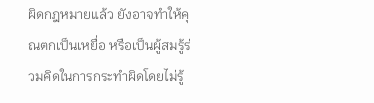ผิดกฎหมายแล้ว ยังอาจทำให้คุณตกเป็นเหยื่อ หรือเป็นผู้สมรู้ร่วมคิดในการกระทำผิดโดยไม่รู้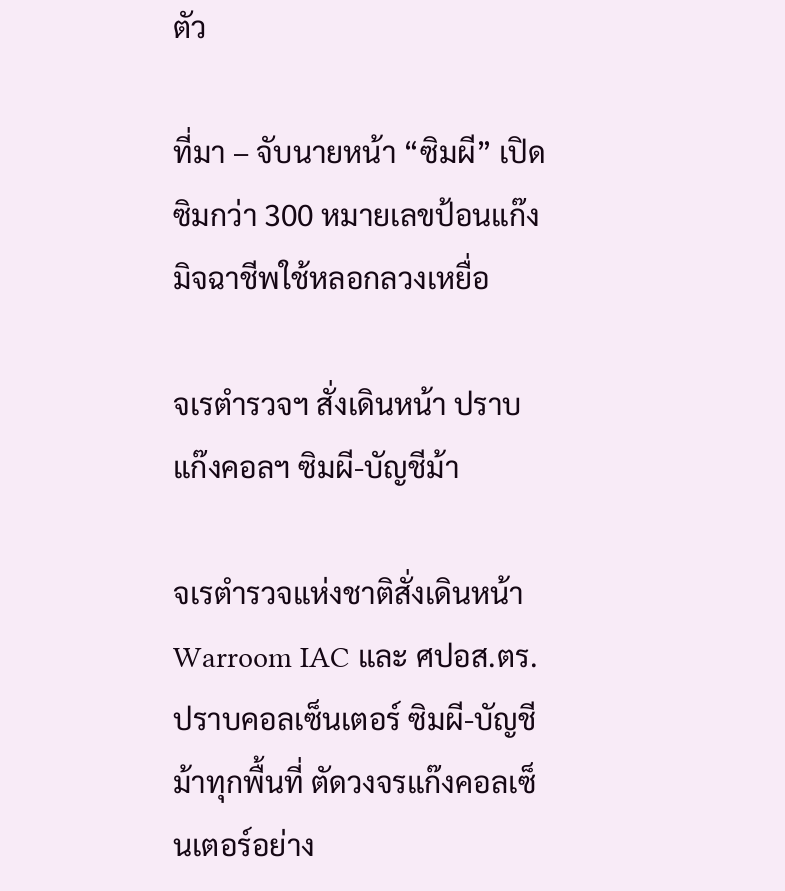ตัว

ที่มา – จับนายหน้า “ซิมผี” เปิดซิมกว่า 300 หมายเลขป้อนแก๊งมิจฉาชีพใช้หลอกลวงเหยื่อ

จเรตำรวจฯ สั่งเดินหน้า ปราบแก๊งคอลฯ ซิมผี-บัญชีม้า

จเรตำรวจแห่งชาติสั่งเดินหน้า Warroom IAC และ ศปอส.ตร. ปราบคอลเซ็นเตอร์ ซิมผี-บัญชีม้าทุกพื้นที่ ตัดวงจรแก๊งคอลเซ็นเตอร์อย่าง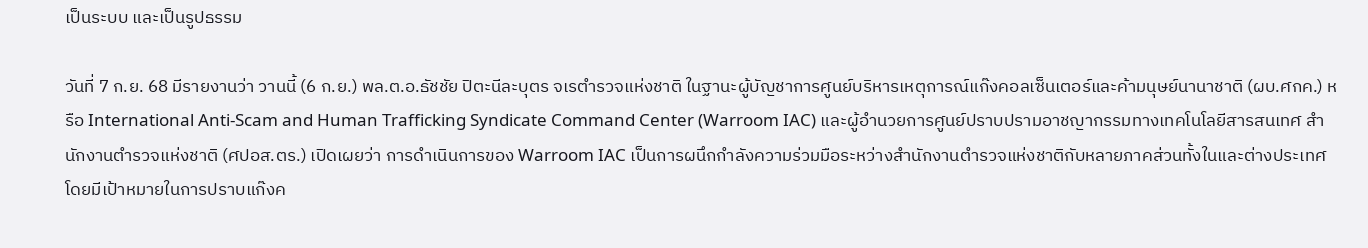เป็นระบบ และเป็นรูปธรรม

วันที่ 7 ก.ย. 68 มีรายงานว่า วานนี้ (6 ก.ย.) พล.ต.อ.ธัชชัย ปิตะนีละบุตร จเรตำรวจแห่งชาติ ในฐานะผู้บัญชาการศูนย์บริหารเหตุการณ์แก๊งคอลเซ็นเตอร์และค้ามนุษย์นานาชาติ (ผบ.ศกค.) หรือ International Anti-Scam and Human Trafficking Syndicate Command Center (Warroom IAC) และผู้อำนวยการศูนย์ปราบปรามอาชญากรรมทางเทคโนโลยีสารสนเทศ สำนักงานตำรวจแห่งชาติ (ศปอส.ตร.) เปิดเผยว่า การดำเนินการของ Warroom IAC เป็นการผนึกกำลังความร่วมมือระหว่างสำนักงานตำรวจแห่งชาติกับหลายภาคส่วนทั้งในและต่างประเทศ โดยมีเป้าหมายในการปราบแก๊งค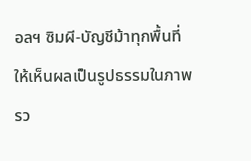อลฯ ซิมผี-บัญชีม้าทุกพื้นที่ให้เห็นผลเป็นรูปธรรมในภาพรว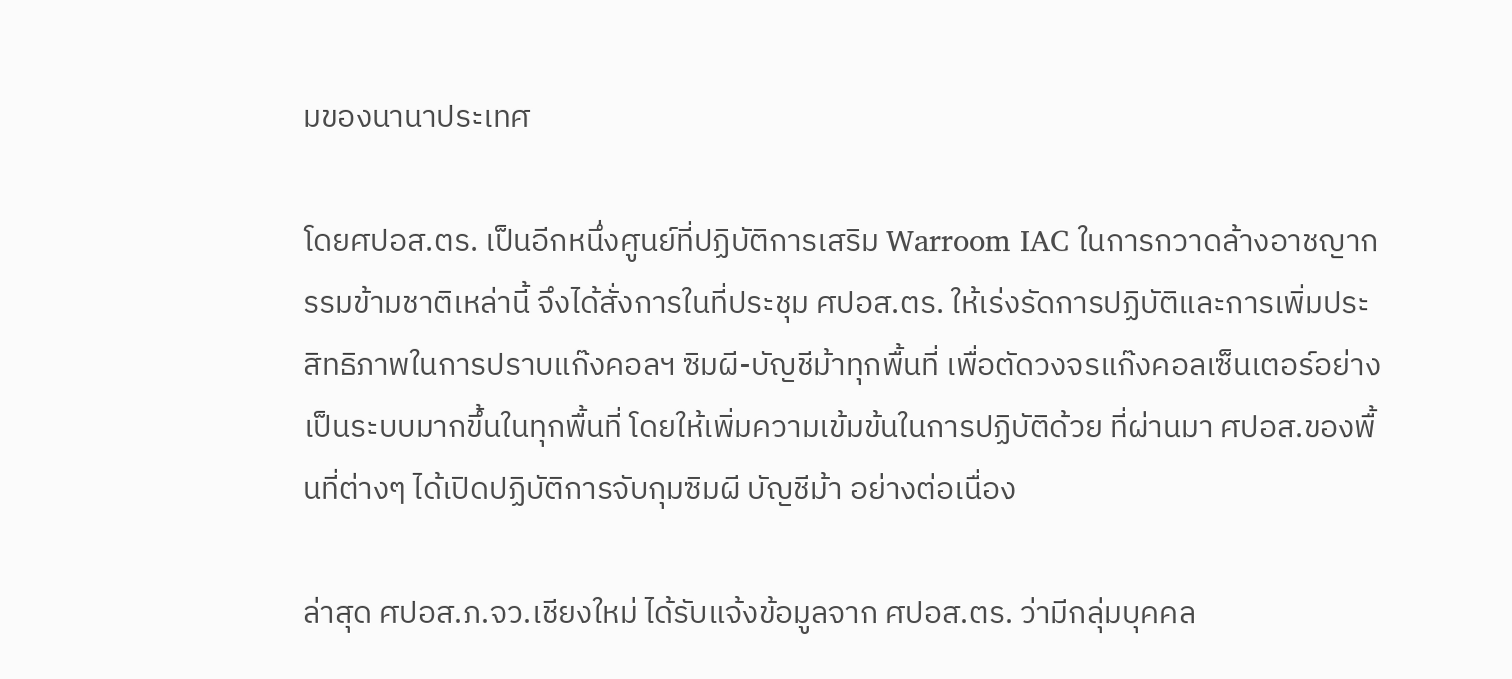มของนานาประเทศ

โดยศปอส.ตร. เป็นอีกหนึ่งศูนย์ที่ปฏิบัติการเสริม Warroom IAC ในการกวาดล้างอาชญากรรมข้ามชาติเหล่านี้ จึงได้สั่งการในที่ประชุม ศปอส.ตร. ให้เร่งรัดการปฏิบัติและการเพิ่มประสิทธิภาพในการปราบแก๊งคอลฯ ซิมผี-บัญชีม้าทุกพื้นที่ เพื่อตัดวงจรแก๊งคอลเซ็นเตอร์อย่างเป็นระบบมากขึ้นในทุกพื้นที่ โดยให้เพิ่มความเข้มข้นในการปฏิบัติด้วย ที่ผ่านมา ศปอส.ของพื้นที่ต่างๆ ได้เปิดปฏิบัติการจับกุมซิมผี บัญชีม้า อย่างต่อเนื่อง

ล่าสุด ศปอส.ภ.จว.เชียงใหม่ ได้รับแจ้งข้อมูลจาก ศปอส.ตร. ว่ามีกลุ่มบุคคล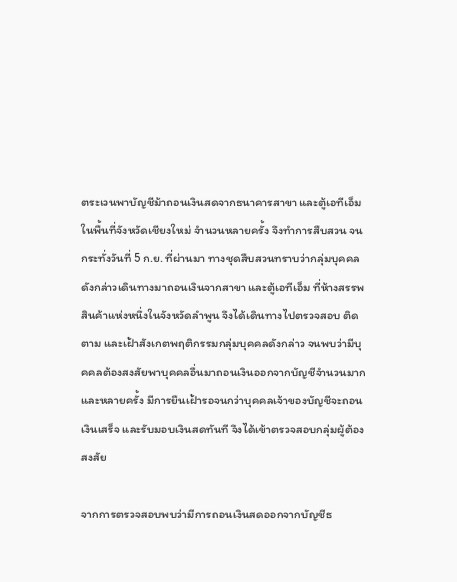ตระเวนพาบัญชีม้าถอนเงินสดจากธนาคารสาขา และตู้เอทีเอ็ม ในพื้นที่จังหวัดเชียงใหม่ จำนวนหลายครั้ง จึงทำการสืบสวน จนกระทั่งวันที่ 5 ก.ย. ที่ผ่านมา ทางชุดสืบสวนทราบว่ากลุ่มบุคคลดังกล่าวเดินทางมาถอนเงินจากสาขา และตู้เอทีเอ็ม ที่ห้างสรรพสินค้าแห่งหนึ่งในจังหวัดลำพูน จึงได้เดินทางไปตรวจสอบ ติดตาม และเฝ้าสังเกตพฤติกรรมกลุ่มบุคคลดังกล่าว จนพบว่ามีบุคคลต้องสงสัยพาบุคคลอื่นมาถอนเงินออกจากบัญชีจำนวนมากและหลายครั้ง มีการยืนเฝ้ารอจนกว่าบุคคลเจ้าของบัญชีจะถอนเงินเสร็จ และรับมอบเงินสดทันที จึงได้เข้าตรวจสอบกลุ่มผู้ต้องสงสัย

จากการตรวจสอบพบว่ามีการถอนเงินสดออกจากบัญชีธ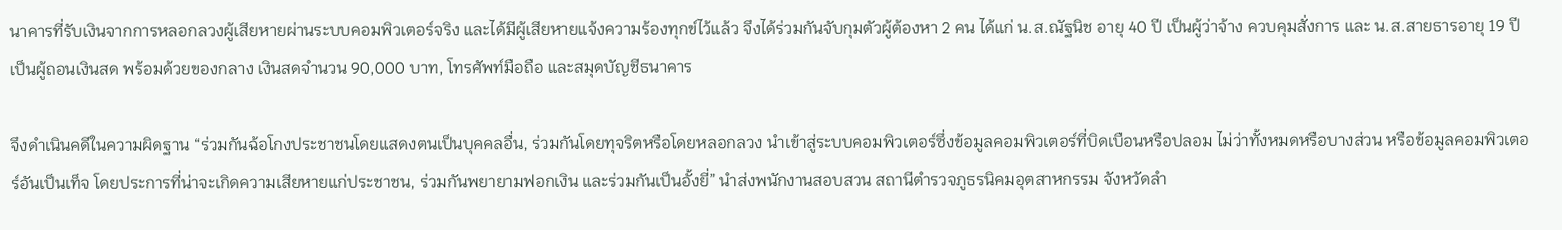นาคารที่รับเงินจากการหลอกลวงผู้เสียหายผ่านระบบคอมพิวเตอร์จริง และได้มีผู้เสียหายแจ้งความร้องทุกข์ไว้แล้ว จึงได้ร่วมกันจับกุมตัวผู้ต้องหา 2 คน ได้แก่ น.ส.ณัฐนิช อายุ 40 ปี เป็นผู้ว่าจ้าง ควบคุมสั่งการ และ น.ส.สายธารอายุ 19 ปี เป็นผู้ถอนเงินสด พร้อมด้วยของกลาง เงินสดจำนวน 90,000 บาท, โทรศัพท์มือถือ และสมุดบัญชีธนาคาร

จึงดำเนินคดีในความผิดฐาน “ร่วมกันฉ้อโกงประชาชนโดยแสดงตนเป็นบุคคลอื่น, ร่วมกันโดยทุจริตหรือโดยหลอกลวง นำเข้าสู่ระบบคอมพิวเตอร์ซึ่งข้อมูลคอมพิวเตอร์ที่บิดเบือนหรือปลอม ไม่ว่าทั้งหมดหรือบางส่วน หรือข้อมูลคอมพิวเตอร์อันเป็นเท็จ โดยประการที่น่าจะเกิดความเสียหายแก่ประชาชน, ร่วมกันพยายามฟอกเงิน และร่วมกันเป็นอั้งยี่” นำส่งพนักงานสอบสวน สถานีตำรวจภูธรนิคมอุตสาหกรรม จังหวัดลำ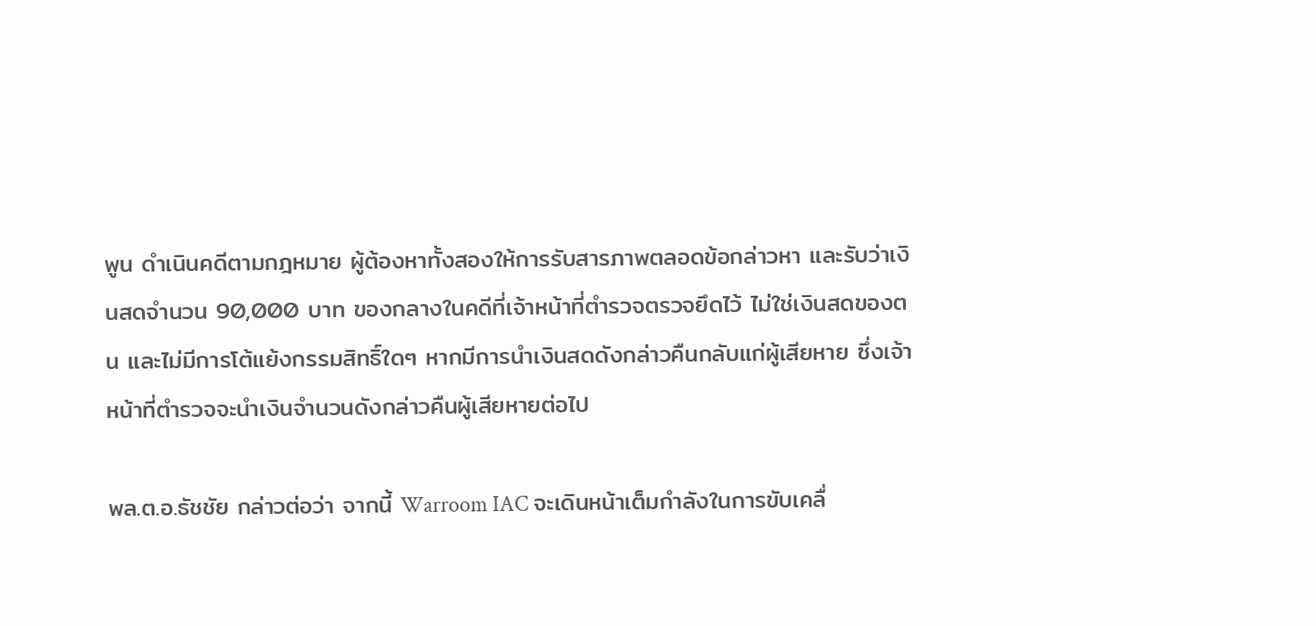พูน ดำเนินคดีตามกฎหมาย ผู้ต้องหาทั้งสองให้การรับสารภาพตลอดข้อกล่าวหา และรับว่าเงินสดจำนวน 90,000 บาท ของกลางในคดีที่เจ้าหน้าที่ตำรวจตรวจยึดไว้ ไม่ใช่เงินสดของตน และไม่มีการโต้แย้งกรรมสิทธิ์ใดๆ หากมีการนำเงินสดดังกล่าวคืนกลับแก่ผู้เสียหาย ซึ่งเจ้าหน้าที่ตำรวจจะนำเงินจำนวนดังกล่าวคืนผู้เสียหายต่อไป

พล.ต.อ.ธัชชัย กล่าวต่อว่า จากนี้ Warroom IAC จะเดินหน้าเต็มกำลังในการขับเคลื่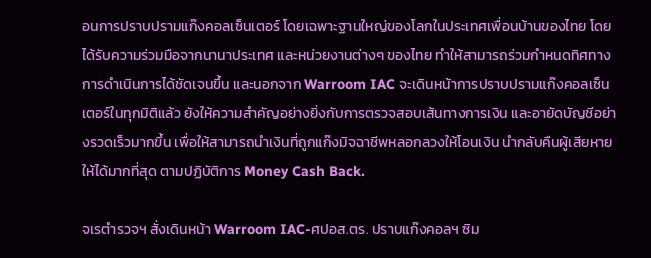อนการปราบปรามแก๊งคอลเซ็นเตอร์ โดยเฉพาะฐานใหญ่ของโลกในประเทศเพื่อนบ้านของไทย โดยได้รับความร่วมมือจากนานาประเทศ และหน่วยงานต่างๆ ของไทย ทำให้สามารถร่วมกำหนดทิศทางการดำเนินการได้ชัดเจนขึ้น และนอกจาก Warroom IAC จะเดินหน้าการปราบปรามแก๊งคอลเซ็นเตอร์ในทุกมิติแล้ว ยังให้ความสำคัญอย่างยิ่งกับการตรวจสอบเส้นทางการเงิน และอายัดบัญชีอย่างรวดเร็วมากขึ้น เพื่อให้สามารถนำเงินที่ถูกแก๊งมิจฉาชีพหลอกลวงให้โอนเงิน นำกลับคืนผู้เสียหายให้ได้มากที่สุด ตามปฏิบัติการ Money Cash Back.

จเรตำรวจฯ สั่งเดินหน้า Warroom IAC-ศปอส.ตร. ปราบแก๊งคอลฯ ซิม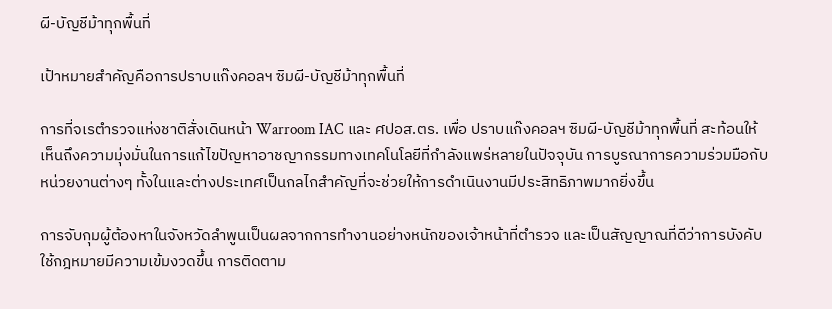ผี-บัญชีม้าทุกพื้นที่

เป้าหมายสำคัญคือการปราบแก๊งคอลฯ ซิมผี-บัญชีม้าทุกพื้นที่

การที่จเรตำรวจแห่งชาติสั่งเดินหน้า Warroom IAC และ ศปอส.ตร. เพื่อ ปราบแก๊งคอลฯ ซิมผี-บัญชีม้าทุกพื้นที่ สะท้อนให้เห็นถึงความมุ่งมั่นในการแก้ไขปัญหาอาชญากรรมทางเทคโนโลยีที่กำลังแพร่หลายในปัจจุบัน การบูรณาการความร่วมมือกับหน่วยงานต่างๆ ทั้งในและต่างประเทศเป็นกลไกสำคัญที่จะช่วยให้การดำเนินงานมีประสิทธิภาพมากยิ่งขึ้น

การจับกุมผู้ต้องหาในจังหวัดลำพูนเป็นผลจากการทำงานอย่างหนักของเจ้าหน้าที่ตำรวจ และเป็นสัญญาณที่ดีว่าการบังคับใช้กฎหมายมีความเข้มงวดขึ้น การติดตาม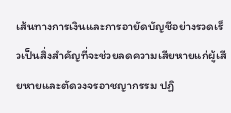เส้นทางการเงินและการอายัดบัญชีอย่างรวดเร็วเป็นสิ่งสำคัญที่จะช่วยลดความเสียหายแก่ผู้เสียหายและตัดวงจรอาชญากรรม ปฏิ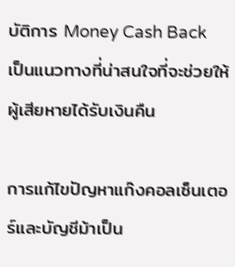บัติการ Money Cash Back เป็นแนวทางที่น่าสนใจที่จะช่วยให้ผู้เสียหายได้รับเงินคืน

การแก้ไขปัญหาแก๊งคอลเซ็นเตอร์และบัญชีม้าเป็น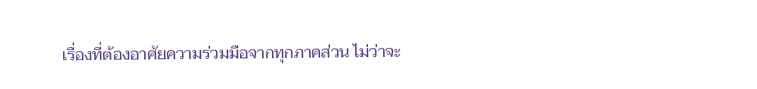เรื่องที่ต้องอาศัยความร่วมมือจากทุกภาคส่วน ไม่ว่าจะ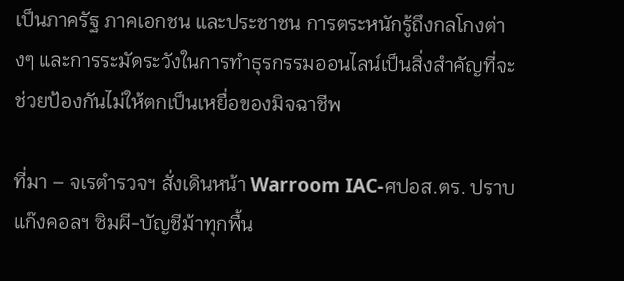เป็นภาครัฐ ภาคเอกชน และประชาชน การตระหนักรู้ถึงกลโกงต่างๆ และการระมัดระวังในการทำธุรกรรมออนไลน์เป็นสิ่งสำคัญที่จะช่วยป้องกันไม่ให้ตกเป็นเหยื่อของมิจฉาชีพ

ที่มา – จเรตำรวจฯ สั่งเดินหน้า Warroom IAC-ศปอส.ตร. ปราบแก๊งคอลฯ ซิมผี-บัญชีม้าทุกพื้น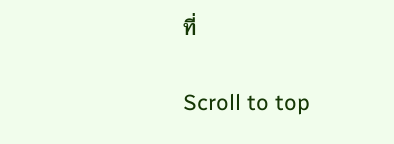ที่

Scroll to top